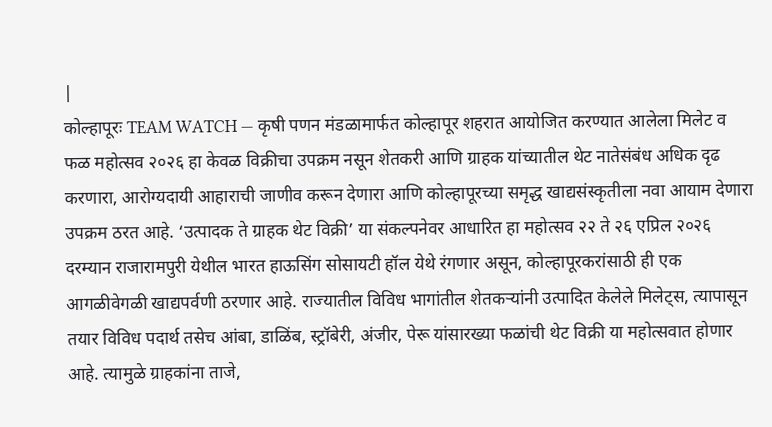|
कोल्हापूरः TEAM WATCH — कृषी पणन मंडळामार्फत कोल्हापूर शहरात आयोजित करण्यात आलेला मिलेट व फळ महोत्सव २०२६ हा केवळ विक्रीचा उपक्रम नसून शेतकरी आणि ग्राहक यांच्यातील थेट नातेसंबंध अधिक दृढ करणारा, आरोग्यदायी आहाराची जाणीव करून देणारा आणि कोल्हापूरच्या समृद्ध खाद्यसंस्कृतीला नवा आयाम देणारा उपक्रम ठरत आहे. ‘उत्पादक ते ग्राहक थेट विक्री’ या संकल्पनेवर आधारित हा महोत्सव २२ ते २६ एप्रिल २०२६ दरम्यान राजारामपुरी येथील भारत हाऊसिंग सोसायटी हॉल येथे रंगणार असून, कोल्हापूरकरांसाठी ही एक आगळीवेगळी खाद्यपर्वणी ठरणार आहे. राज्यातील विविध भागांतील शेतकऱ्यांनी उत्पादित केलेले मिलेट्स, त्यापासून तयार विविध पदार्थ तसेच आंबा, डाळिंब, स्ट्रॉबेरी, अंजीर, पेरू यांसारख्या फळांची थेट विक्री या महोत्सवात होणार आहे. त्यामुळे ग्राहकांना ताजे,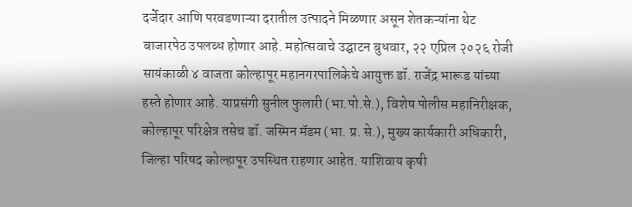दर्जेदार आणि परवडणाऱ्या दरातील उत्पादने मिळणार असून शेतकऱ्यांना थेट बाजारपेठ उपलब्ध होणार आहे. महोत्सवाचे उद्घाटन बुधवार, २२ एप्रिल २०२६ रोजी सायंकाळी ४ वाजता कोल्हापूर महानगरपालिकेचे आयुक्त डॉ. राजेंद्र भारूड यांच्या हस्ते होणार आहे. याप्रसंगी सुनील फुलारी (भा.पो.से.), विशेष पोलीस महानिरीक्षक, कोल्हापूर परिक्षेत्र तसेच डॉ. जस्मिन मॅडम (भा. प्र. से.), मुख्य कार्यकारी अधिकारी, जिल्हा परिषद कोल्हापूर उपस्थित राहणार आहेत. याशिवाय कृषी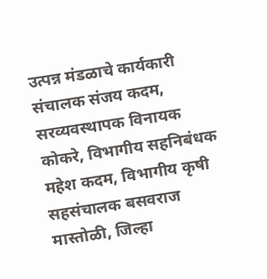उत्पन्न मंडळाचे कार्यकारी संचालक संजय कदम, सरव्यवस्थापक विनायक कोकरे, विभागीय सहनिबंधक महेश कदम, विभागीय कृषी सहसंचालक बसवराज मास्तोळी, जिल्हा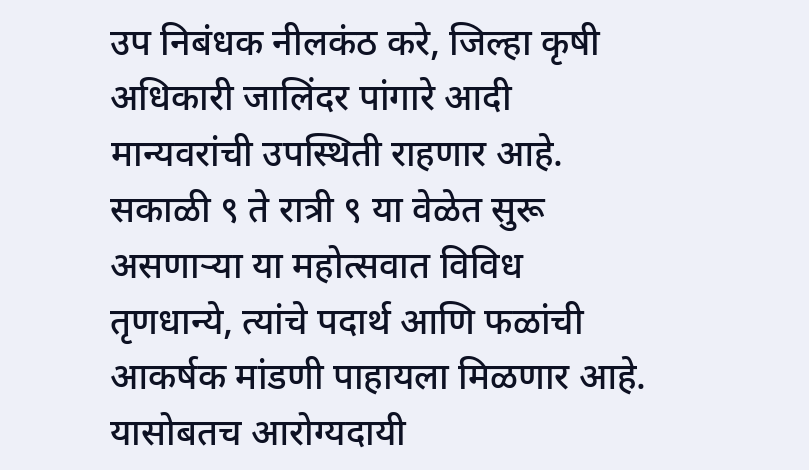उप निबंधक नीलकंठ करे, जिल्हा कृषी अधिकारी जालिंदर पांगारे आदी मान्यवरांची उपस्थिती राहणार आहे. सकाळी ९ ते रात्री ९ या वेळेत सुरू असणाऱ्या या महोत्सवात विविध तृणधान्ये, त्यांचे पदार्थ आणि फळांची आकर्षक मांडणी पाहायला मिळणार आहे. यासोबतच आरोग्यदायी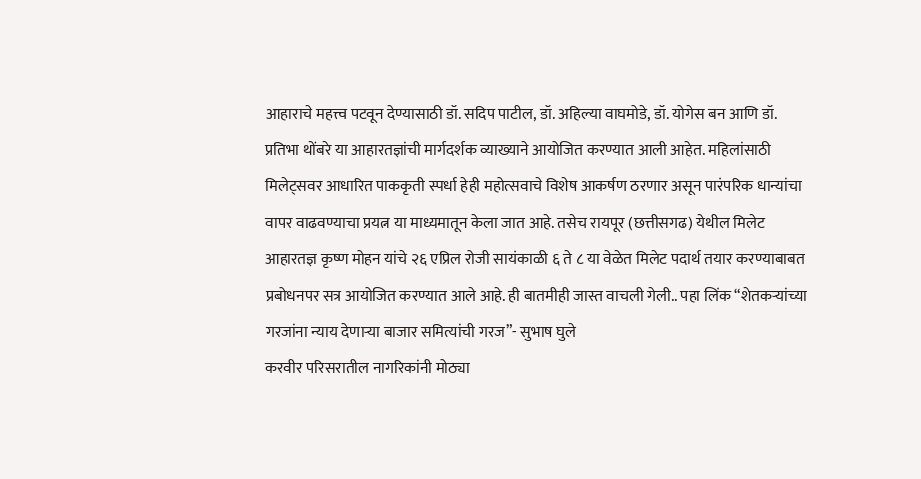आहाराचे महत्त्व पटवून देण्यासाठी डॉ. सदिप पाटील, डॉ. अहिल्या वाघमोडे, डॉ. योगेस बन आणि डॉ. प्रतिभा थोंबरे या आहारतज्ञांची मार्गदर्शक व्याख्याने आयोजित करण्यात आली आहेत. महिलांसाठी मिलेट्सवर आधारित पाककृती स्पर्धा हेही महोत्सवाचे विशेष आकर्षण ठरणार असून पारंपरिक धान्यांचा वापर वाढवण्याचा प्रयत्न या माध्यमातून केला जात आहे. तसेच रायपूर (छत्तीसगढ) येथील मिलेट आहारतज्ञ कृष्ण मोहन यांचे २६ एप्रिल रोजी सायंकाळी ६ ते ८ या वेळेत मिलेट पदार्थ तयार करण्याबाबत प्रबोधनपर सत्र आयोजित करण्यात आले आहे. ही बातमीही जास्त वाचली गेली.. पहा लिंक “शेतकऱ्यांच्या गरजांना न्याय देणाऱ्या बाजार समित्यांची गरज”- सुभाष घुले
करवीर परिसरातील नागरिकांनी मोठ्या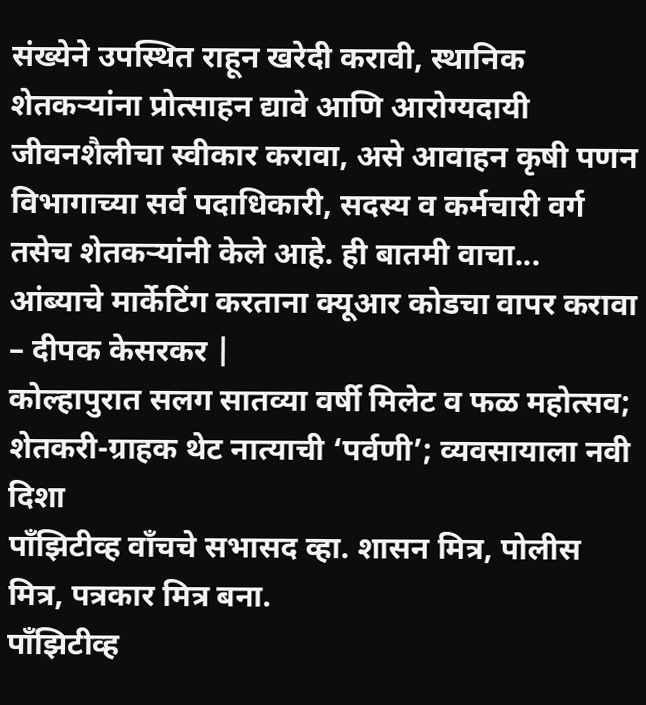संख्येने उपस्थित राहून खरेदी करावी, स्थानिक शेतकऱ्यांना प्रोत्साहन द्यावे आणि आरोग्यदायी जीवनशैलीचा स्वीकार करावा, असे आवाहन कृषी पणन विभागाच्या सर्व पदाधिकारी, सदस्य व कर्मचारी वर्ग तसेच शेतकऱ्यांनी केले आहे. ही बातमी वाचा... आंब्याचे मार्केटिंग करताना क्यूआर कोडचा वापर करावा – दीपक केसरकर |
कोल्हापुरात सलग सातव्या वर्षी मिलेट व फळ महोत्सव; शेतकरी-ग्राहक थेट नात्याची ‘पर्वणी’; व्यवसायाला नवी दिशा
पाँझिटीव्ह वाँचचे सभासद व्हा. शासन मित्र, पोलीस मित्र, पत्रकार मित्र बना.
पाँझिटीव्ह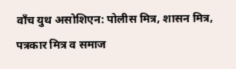वाँच युथ असोशिएन: पोलीस मित्र, शासन मित्र, पत्रकार मित्र व समाज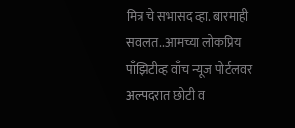मित्र चे सभासद व्हा. बारमाही सवलत..आमच्या लोकप्रिय पाँझिटीव्ह वाँच न्यूज पोर्टलवर अल्पदरात छोटी व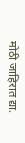मोठी जाहिरात द्या.